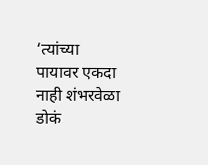‘त्यांच्या पायावर एकदा नाही शंभरवेळा डोकं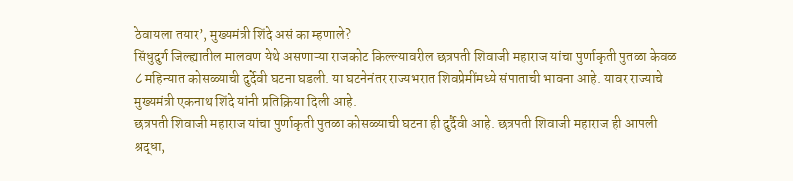ठेवायला तयार’, मुख्यमंत्री शिंदे असं का म्हणाले?
सिंधुदुर्ग जिल्ह्यातील मालवण येथे असणाऱ्या राजकोट किल्ल्यावरील छत्रपती शिवाजी महाराज यांचा पुर्णाकृती पुतळा केवळ ८ महिन्यात कोसळ्याची दुर्देवी घटना घडली. या घटनेनंतर राज्यभरात शिवप्रेमींमध्ये संपाताची भावना आहे. यावर राज्याचे मुख्यमंत्री एकनाथ शिंदे यांनी प्रतिक्रिया दिली आहे.
छत्रपती शिवाजी महाराज यांचा पुर्णाकृती पुतळा कोसळ्याची घटना ही दुर्दैवी आहे. छत्रपती शिवाजी महाराज ही आपली श्रद्धा,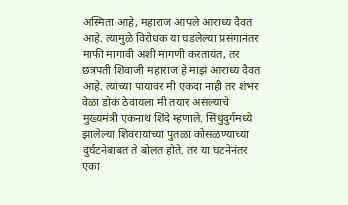अस्मिता आहे, महाराज आपले आराध्य दैवत आहे. त्यामुळे विरोधक या घडलेल्या प्रसंगानंतर माफी मागावी अशी मागणी करतायंत, तर छत्रपती शिवाजी महाराज हे माझं आराध्य दैवत आहे. त्यांच्या पायावर मी एकदा नाही तर शंभर वेळा डोकं ठेवायला मी तयार असल्याचे मुख्यमंत्री एकनाथ शिंदे म्हणाले. सिंधुदुर्गमध्ये झालेल्या शिवरायांच्या पुतळा कोसळण्याच्या दुर्घटनेबाबत ते बोलत होते. तर या घटनेनंतर एका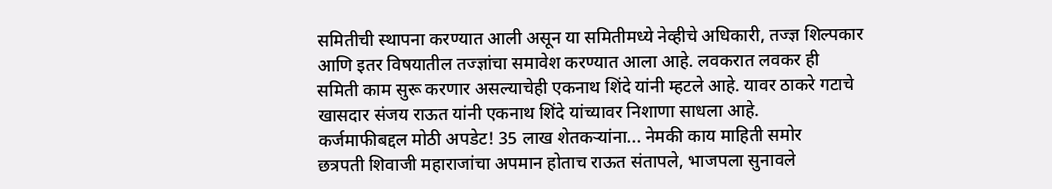समितीची स्थापना करण्यात आली असून या समितीमध्ये नेव्हीचे अधिकारी, तज्ज्ञ शिल्पकार आणि इतर विषयातील तज्ज्ञांचा समावेश करण्यात आला आहे. लवकरात लवकर ही समिती काम सुरू करणार असल्याचेही एकनाथ शिंदे यांनी म्हटले आहे. यावर ठाकरे गटाचे खासदार संजय राऊत यांनी एकनाथ शिंदे यांच्यावर निशाणा साधला आहे.
कर्जमाफीबद्दल मोठी अपडेट! 35 लाख शेतकऱ्यांना... नेमकी काय माहिती समोर
छत्रपती शिवाजी महाराजांचा अपमान होताच राऊत संतापले, भाजपला सुनावले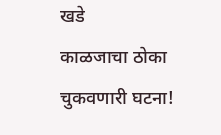खडे
काळजाचा ठोका चुकवणारी घटना!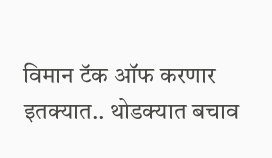विमान टॅक ऑफ करणार इतक्यात.. थोडक्यात बचाव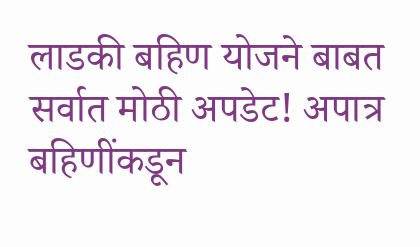लाडकी बहिण योजने बाबत सर्वात मोठी अपडेट! अपात्र बहिणींकडून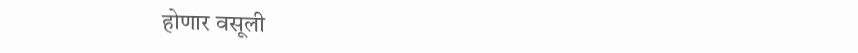होणार वसूली